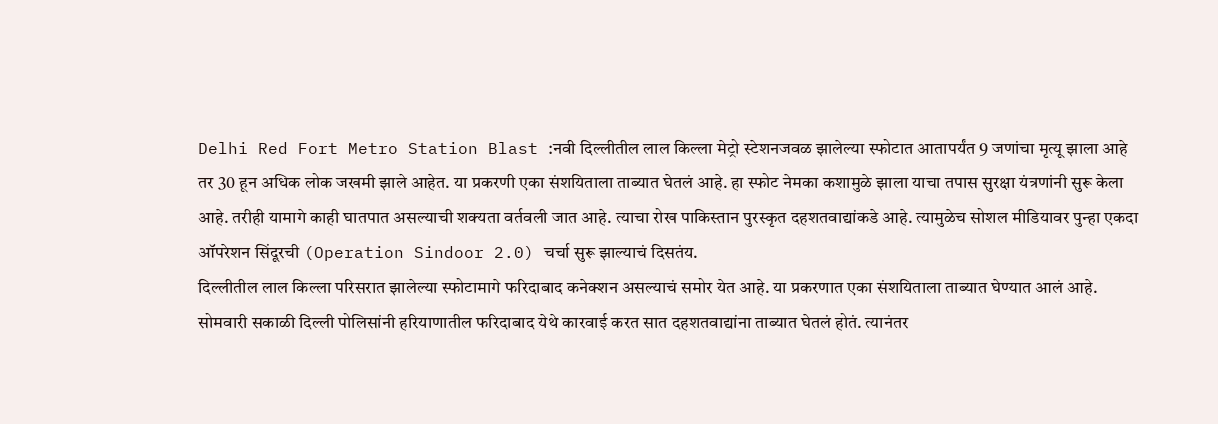Delhi Red Fort Metro Station Blast :नवी दिल्लीतील लाल किल्ला मेट्रो स्टेशनजवळ झालेल्या स्फोटात आतापर्यंत 9 जणांचा मृत्यू झाला आहे तर 30 हून अधिक लोक जखमी झाले आहेत. या प्रकरणी एका संशयिताला ताब्यात घेतलं आहे. हा स्फोट नेमका कशामुळे झाला याचा तपास सुरक्षा यंत्रणांनी सुरू केला आहे. तरीही यामागे काही घातपात असल्याची शक्यता वर्तवली जात आहे. त्याचा रोख पाकिस्तान पुरस्कृत दहशतवाद्यांकडे आहे. त्यामुळेच सोशल मीडियावर पुन्हा एकदा ऑपरेशन सिंदूरची (Operation Sindoor 2.0) चर्चा सुरू झाल्याचं दिसतंय.
दिल्लीतील लाल किल्ला परिसरात झालेल्या स्फोटामागे फरिदाबाद कनेक्शन असल्याचं समोर येत आहे. या प्रकरणात एका संशयिताला ताब्यात घेण्यात आलं आहे. सोमवारी सकाळी दिल्ली पोलिसांनी हरियाणातील फरिदाबाद येथे कारवाई करत सात दहशतवाद्यांना ताब्यात घेतलं होतं. त्यानंतर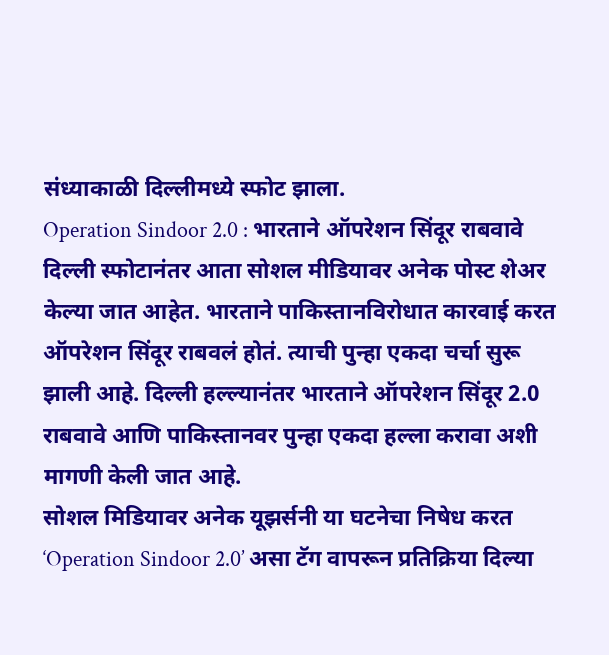संध्याकाळी दिल्लीमध्ये स्फोट झाला.
Operation Sindoor 2.0 : भारताने ऑपरेशन सिंदूर राबवावे
दिल्ली स्फोटानंतर आता सोशल मीडियावर अनेक पोस्ट शेअर केल्या जात आहेत. भारताने पाकिस्तानविरोधात कारवाई करत ऑपरेशन सिंदूर राबवलं होतं. त्याची पुन्हा एकदा चर्चा सुरू झाली आहे. दिल्ली हल्ल्यानंतर भारताने ऑपरेशन सिंदूर 2.0 राबवावे आणि पाकिस्तानवर पुन्हा एकदा हल्ला करावा अशी मागणी केली जात आहे.
सोशल मिडियावर अनेक यूझर्सनी या घटनेचा निषेध करत ‘Operation Sindoor 2.0’ असा टॅग वापरून प्रतिक्रिया दिल्या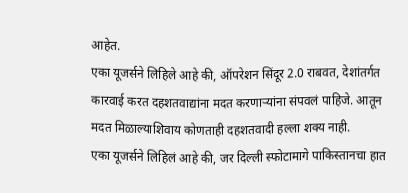आहेत.
एका यूजर्सने लिहिले आहे की, ऑपरेशन सिंदूर 2.0 राबवत, देशांतर्गत कारवाई करत दहशतवाद्यांना मदत करणाऱ्यांना संपवलं पाहिजे. आतून मदत मिळाल्याशिवाय कोणताही दहशतवादी हल्ला शक्य नाही.
एका यूजर्सने लिहिलं आहे की, जर दिल्ली स्फोटामागे पाकिस्तानचा हात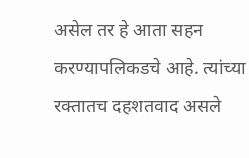असेल तर हे आता सहन करण्यापलिकडचे आहे. त्यांच्या रक्तातच दहशतवाद असले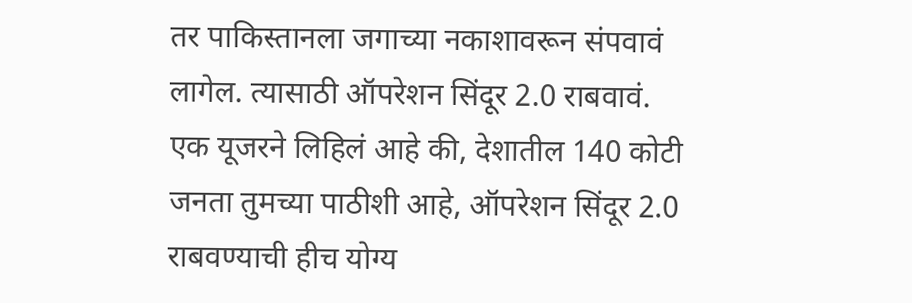तर पाकिस्तानला जगाच्या नकाशावरून संपवावं लागेल. त्यासाठी ऑपरेशन सिंदूर 2.0 राबवावं.
एक यूजरने लिहिलं आहे की, देशातील 140 कोटी जनता तुमच्या पाठीशी आहे, ऑपरेशन सिंदूर 2.0 राबवण्याची हीच योग्य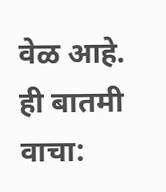वेळ आहे.
ही बातमी वाचा: